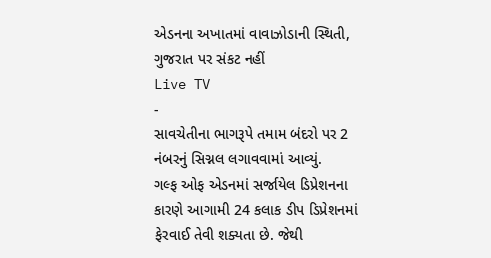એડનના અખાતમાં વાવાઝોડાની સ્થિતી, ગુજરાત પર સંકટ નહીં
Live TV
-
સાવચેતીના ભાગરૂપે તમામ બંદરો પર 2 નંબરનું સિગ્નલ લગાવવામાં આવ્યું.
ગલ્ફ ઓફ એડનમાં સર્જાયેલ ડિપ્રેશનના કારણે આગામી 24 કલાક ડીપ ડિપ્રેશનમાં ફેરવાઈ તેવી શક્યતા છે. જેથી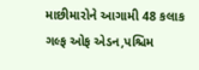માછીમારોને આગામી 48 કલાક ગલ્ફ ઓફ એડન,પશ્ચિમ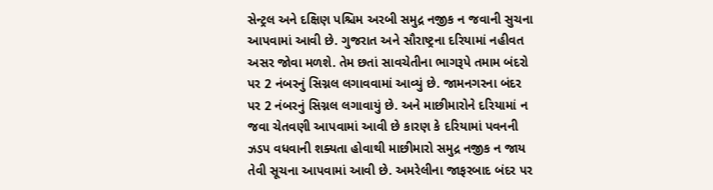સેન્ટ્રલ અને દક્ષિણ પશ્ચિમ અરબી સમુદ્ર નજીક ન જવાની સુચના આપવામાં આવી છે. ગુજરાત અને સૌરાષ્ટ્રના દરિયામાં નહીવત અસર જોવા મળશે. તેમ છતાં સાવચેતીના ભાગરૂપે તમામ બંદરો પર 2 નંબરનું સિગ્નલ લગાવવામાં આવ્યું છે. જામનગરના બંદર પર 2 નંબરનું સિગ્નલ લગાવાયું છે. અને માછીમારોને દરિયામાં ન જવા ચેતવણી આપવામાં આવી છે કારણ કે દરિયામાં પવનની ઝડપ વધવાની શક્યતા હોવાથી માછીમારો સમુદ્ર નજીક ન જાય તેવી સૂચના આપવામાં આવી છે. અમરેલીના જાફરબાદ બંદર પર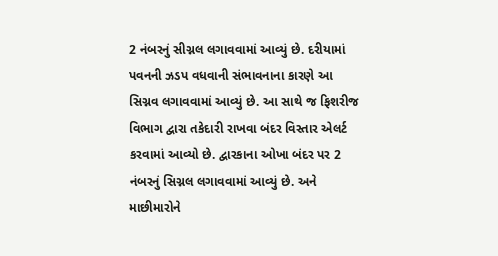2 નંબરનું સીગ્નલ લગાવવામાં આવ્યું છે. દરીયામાં પવનની ઝડપ વધવાની સંભાવનાના કારણે આ સિગ્નવ લગાવવામાં આવ્યું છે. આ સાથે જ ફિશરીજ વિભાગ દ્વારા તકેદારી રાખવા બંદર વિસ્તાર એલર્ટ કરવામાં આવ્યો છે. દ્વારકાના ઓખા બંદર પર 2 નંબરનું સિગ્નલ લગાવવામાં આવ્યું છે. અને માછીમારોને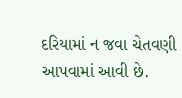દરિયામાં ન જવા ચેતવણી આપવામાં આવી છે.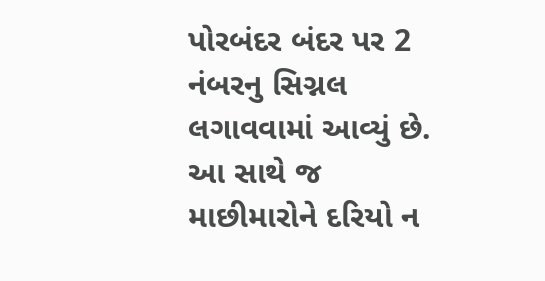પોરબંદર બંદર પર 2 નંબરનુ સિગ્નલ લગાવવામાં આવ્યું છે. આ સાથે જ માછીમારોને દરિયો ન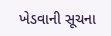ખેડવાની સૂચના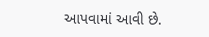આપવામાં આવી છે.